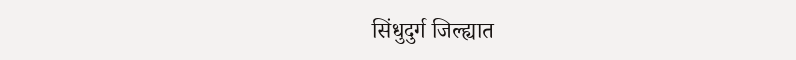सिंधुदुर्ग जिल्ह्यात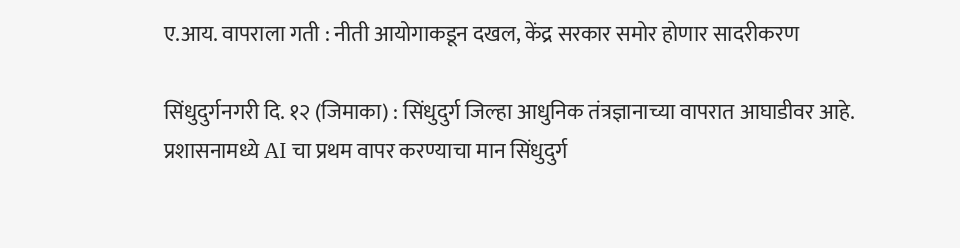ए.आय. वापराला गती : नीती आयोगाकडून दखल, केंद्र सरकार समोर होणार सादरीकरण

सिंधुदुर्गनगरी दि. १२ (जिमाका) : सिंधुदुर्ग जिल्हा आधुनिक तंत्रज्ञानाच्या वापरात आघाडीवर आहे. प्रशासनामध्ये AI चा प्रथम वापर करण्याचा मान सिंधुदुर्ग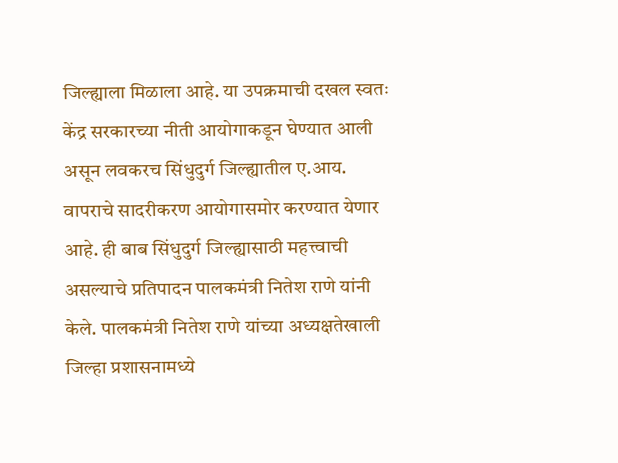जिल्ह्याला मिळाला आहे. या उपक्रमाची दखल स्वतः केंद्र सरकारच्या नीती आयोगाकडून घेण्यात आली असून लवकरच सिंधुदुर्ग जिल्ह्यातील ए.आय. वापराचे सादरीकरण आयोगासमोर करण्यात येणार आहे. ही बाब सिंधुदुर्ग जिल्ह्यासाठी महत्त्वाची असल्याचे प्रतिपादन पालकमंत्री नितेश राणे यांनी केले. पालकमंत्री नितेश राणे यांच्या अध्यक्षतेखाली जिल्हा प्रशासनामध्ये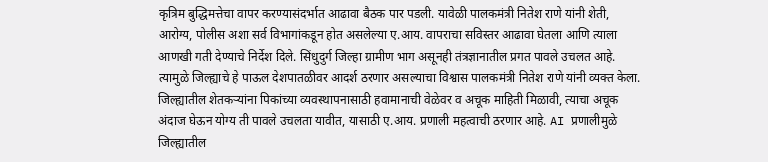कृत्रिम बुद्धिमत्तेचा वापर करण्यासंदर्भात आढावा बैठक पार पडली. यावेळी पालकमंत्री नितेश राणे यांनी शेती, आरोग्य, पोलीस अशा सर्व विभागांकडून होत असलेल्या ए.आय. वापराचा सविस्तर आढावा घेतला आणि त्याला आणखी गती देण्याचे निर्देश दिले. सिंधुदुर्ग जिल्हा ग्रामीण भाग असूनही तंत्रज्ञानातील प्रगत पावले उचलत आहे. त्यामुळे जिल्ह्याचे हे पाऊल देशपातळीवर आदर्श ठरणार असल्याचा विश्वास पालकमंत्री नितेश राणे यांनी व्यक्त केला. जिल्ह्यातील शेतकऱ्यांना पिकांच्या व्यवस्थापनासाठी हवामानाची वेळेवर व अचूक माहिती मिळावी, त्याचा अचूक अंदाज घेऊन योग्य ती पावले उचलता यावीत, यासाठी ए.आय. प्रणाली महत्वाची ठरणार आहे. AI प्रणालीमुळे जिल्ह्यातील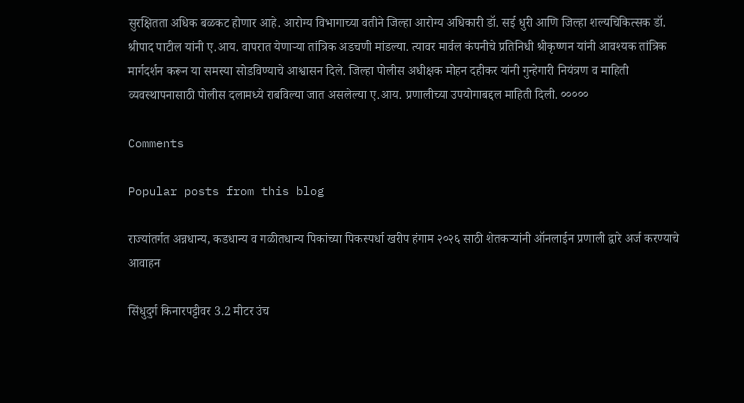सुरक्षितता अधिक बळकट होणार आहे. आरोग्य विभागाच्या वतीने जिल्हा आरोग्य अधिकारी डॉ. सई धुरी आणि जिल्हा शल्यचिकित्सक डॉ. श्रीपाद पाटील यांनी ए.आय. वापरात येणाऱ्या तांत्रिक अडचणी मांडल्या. त्यावर मार्वल कंपनीचे प्रतिनिधी श्रीकृष्णन यांनी आवश्यक तांत्रिक मार्गदर्शन करून या समस्या सोडविण्याचे आश्वासन दिले. जिल्हा पोलीस अधीक्षक मोहन दहीकर यांनी गुन्हेगारी नियंत्रण व माहिती व्यवस्थापनासाठी पोलीस दलामध्ये राबविल्या जात असलेल्या ए.आय. प्रणालीच्या उपयोगाबद्दल माहिती दिली. ०००००

Comments

Popular posts from this blog

राज्यांतर्गत अन्नधान्य, कडधान्य व गळीतधान्य पिकांच्या पिकस्पर्धा खरीप हंगाम २०२६ साठी शेतकऱ्यांनी ऑनलाईन प्रणाली द्वारे अर्ज करण्याचे आवाहन

सिंधुदुर्ग किनारपट्टीवर 3.2 मीटर उंच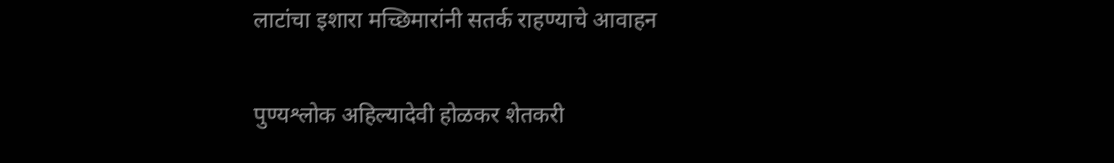लाटांचा इशारा मच्छिमारांनी सतर्क राहण्याचे आवाहन

पुण्यश्लोक अहिल्यादेवी होळकर शेतकरी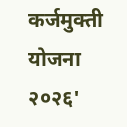कर्जमुक्ती योजना २०२६'